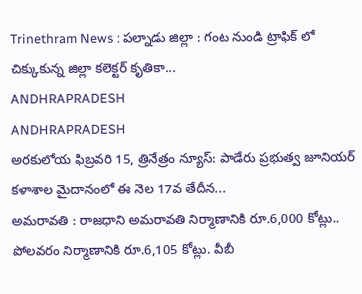Trinethram News : పల్నాడు జిల్లా : గంట నుండి ట్రాఫిక్ లో చిక్కుకున్న జిల్లా కలెక్టర్ కృతికా...
ANDHRAPRADESH
ANDHRAPRADESH
అరకులోయ ఫిబ్రవరి 15, త్రినేత్రం న్యూస్: పాడేరు ప్రభుత్వ జూనియర్ కళాశాల మైదానంలో ఈ నెల 17వ తేదీన...
అమరావతి : రాజధాని అమరావతి నిర్మాణానికి రూ.6,000 కోట్లు.. పోలవరం నిర్మాణానికి రూ.6,105 కోట్లు. వీబీ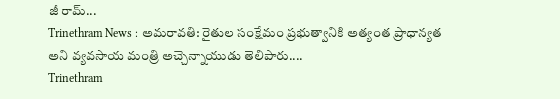జీ రామ్...
Trinethram News : అమరావతి: రైతుల సంక్షేమం ప్రభుత్వానికి అత్యంత ప్రాధాన్యత అని వ్యవసాయ మంత్రి అచ్చెన్నాయుడు తెలిపారు....
Trinethram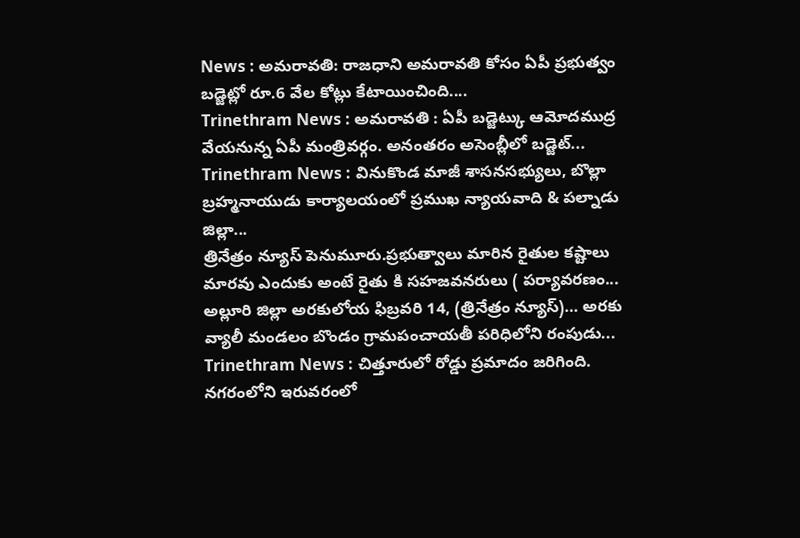News : అమరావతి: రాజధాని అమరావతి కోసం ఏపీ ప్రభుత్వం బడ్జెట్లో రూ.6 వేల కోట్లు కేటాయించింది....
Trinethram News : అమరావతి : ఏపీ బడ్జెట్కు ఆమోదముద్ర వేయనున్న ఏపీ మంత్రివర్గం. అనంతరం అసెంబ్లీలో బడ్జెట్...
Trinethram News : వినుకొండ మాజీ శాసనసభ్యులు, బొల్లా బ్రహ్మనాయుడు కార్యాలయంలో ప్రముఖ న్యాయవాది & పల్నాడు జిల్లా...
త్రినేత్రం న్యూస్ పెనుమూరు.ప్రభుత్వాలు మారిన రైతుల కష్టాలు మారవు ఎందుకు అంటే రైతు కి సహజవనరులు ( పర్యావరణం...
అల్లూరి జిల్లా అరకులోయ ఫిబ్రవరి 14, (త్రినేత్రం న్యూస్)… అరకు వ్యాలీ మండలం బొండం గ్రామపంచాయతీ పరిధిలోని రంపుడు...
Trinethram News : చిత్తూరులో రోడ్డు ప్రమాదం జరిగింది. నగరంలోని ఇరువరంలో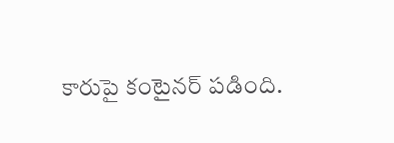కారుపై కంటైనర్ పడింది.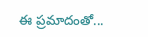ఈ ప్రమాదంతో...